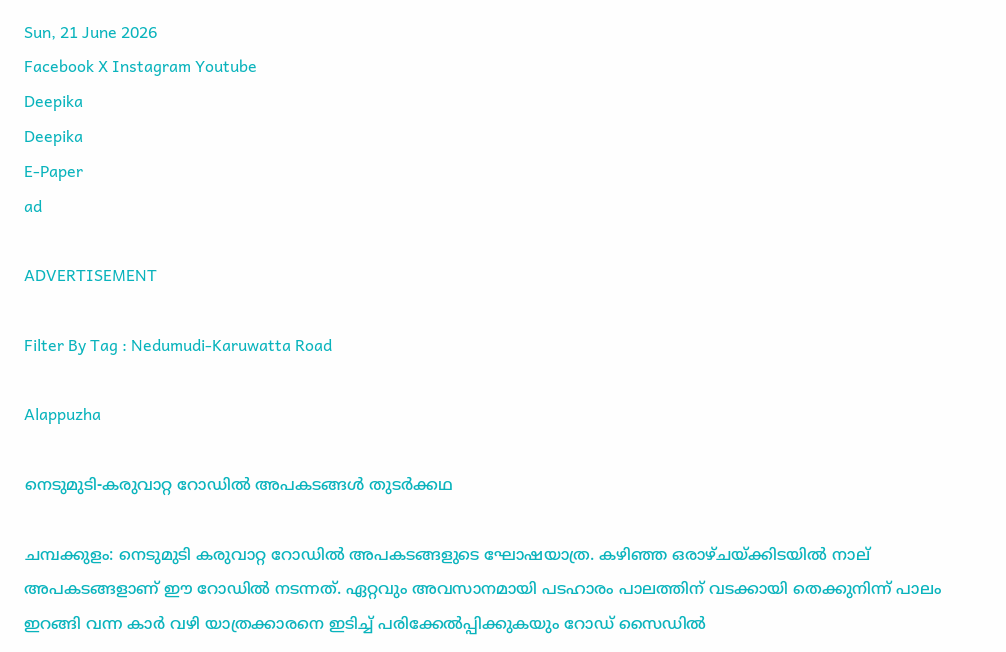Sun, 21 June 2026
Facebook X Instagram Youtube
Deepika
Deepika
E-Paper
ad

ADVERTISEMENT

Filter By Tag : Nedumudi-Karuwatta Road

Alappuzha

നെടുമുടി-കരുവാറ്റ റോഡിൽ അപകടങ്ങൾ തുടർക്കഥ

ചമ്പക്കുളം: നെടുമുടി കരുവാറ്റ റോഡിൽ അപകടങ്ങളുടെ ഘോഷയാത്ര. കഴിഞ്ഞ ഒരാഴ്ചയ്ക്കിടയിൽ നാല് അപകടങ്ങളാണ് ഈ റോഡിൽ നടന്നത്. ഏറ്റവും അവസാനമായി പടഹാരം പാലത്തിന് വടക്കായി തെക്കുനിന്ന് പാലം ഇറങ്ങി വന്ന കാർ വഴി യാത്രക്കാരനെ ഇടിച്ച് പരിക്കേൽപ്പിക്കുകയും റോഡ് സൈഡിൽ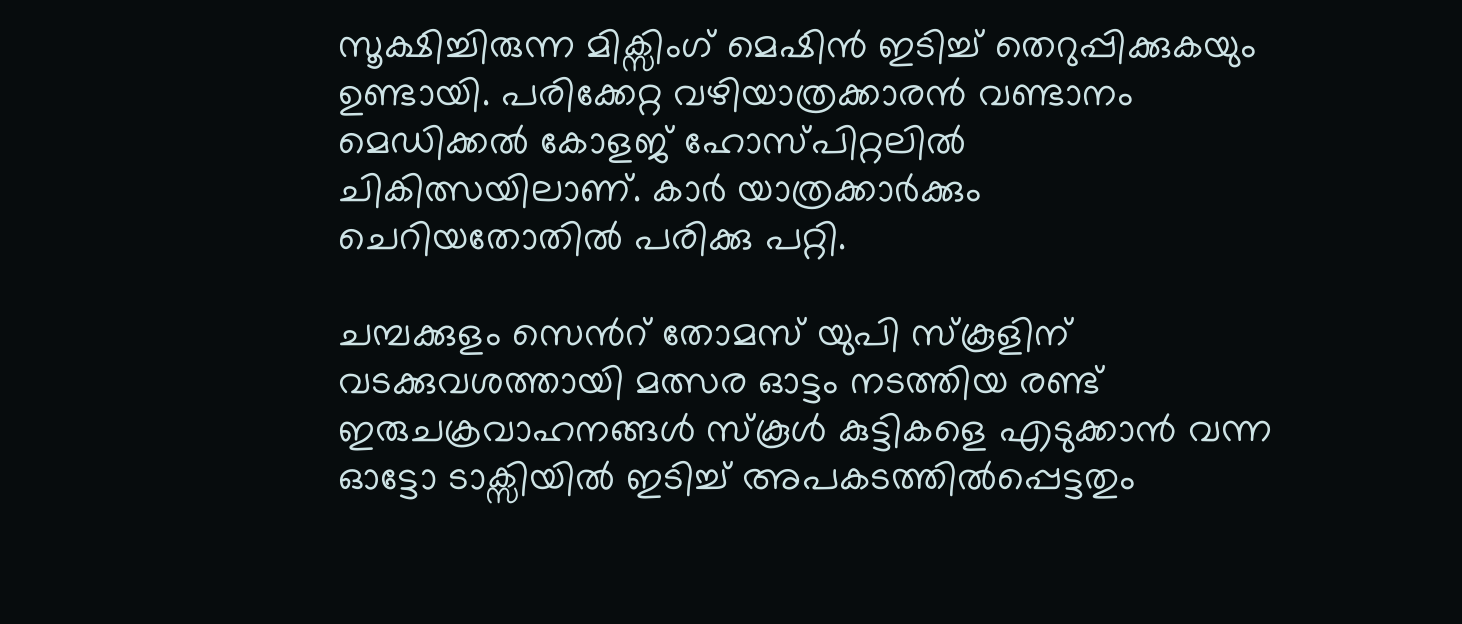സൂക്ഷിച്ചിരുന്ന മിക്സിംഗ് മെഷിൻ ഇടിച്ച് തെറുപ്പിക്കുകയും ഉണ്ടായി. പരിക്കേറ്റ വഴിയാത്രക്കാരൻ വണ്ടാനം മെഡിക്കൽ കോളജ് ഹോസ്പിറ്റലിൽ ചികിത്സയിലാണ്. കാർ യാത്രക്കാർക്കും ചെറിയതോതിൽ പരിക്കു പറ്റി.

ചമ്പക്കുളം സെന്‍റ് തോമസ് യുപി സ്കൂളിന് വടക്കുവശത്തായി മത്സര ഓട്ടം നടത്തിയ രണ്ട് ഇരുചക്രവാഹനങ്ങൾ സ്‌കൂൾ കുട്ടികളെ എടുക്കാൻ വന്ന ഓട്ടോ ടാക്സിയിൽ ഇടിച്ച് അപകടത്തിൽപ്പെട്ടതും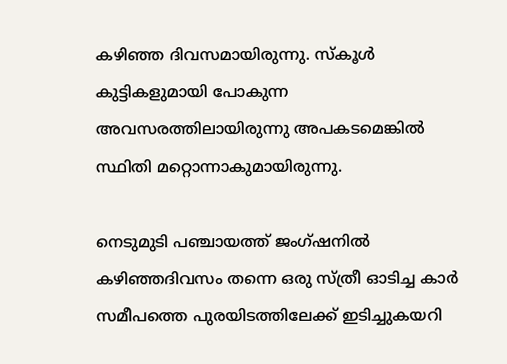കഴിഞ്ഞ ദിവസമായിരുന്നു. സ്‌കൂൾ കുട്ടികളുമായി പോകുന്ന അവസരത്തിലായിരുന്നു അപകടമെങ്കിൽ സ്ഥിതി മറ്റൊന്നാകുമായിരുന്നു.

നെടുമുടി പഞ്ചായത്ത് ജംഗ്ഷനിൽ കഴിഞ്ഞദിവസം തന്നെ ഒരു സ്ത്രീ ഓടിച്ച കാർ സമീപത്തെ പുരയിടത്തിലേക്ക് ഇടിച്ചുകയറി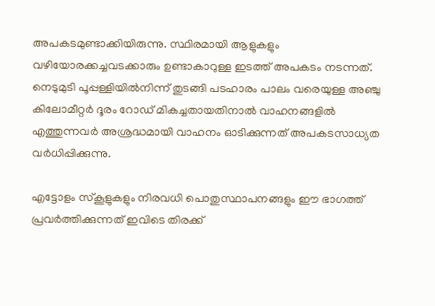അപകടമുണ്ടാക്കിയിരുന്നു. സ്ഥിരമായി ആളുകളും വഴിയോരക്കച്ചവടക്കാരും ഉണ്ടാകാറുള്ള ഇടത്ത് അപകടം നടന്നത്. നെടുമുടി പൂപ്പള്ളിയിൽനിന്ന് തുടങ്ങി പടഹാരം പാലം വരെയുള്ള അഞ്ചു കിലോമീറ്റർ ദൂരം റോഡ് മികച്ചതായതിനാൽ വാഹനങ്ങളിൽ എത്തുന്നവർ അശ്രദ്ധമായി വാഹനം ഓടിക്കുന്നത് അപകടസാധ്യത വർധിപ്പിക്കുന്നു.

എട്ടോളം സ്കൂളുകളും നിരവധി പൊതുസ്ഥാപനങ്ങളും ഈ ഭാഗത്ത് പ്രവർത്തിക്കുന്നത് ഇവിടെ തിരക്ക്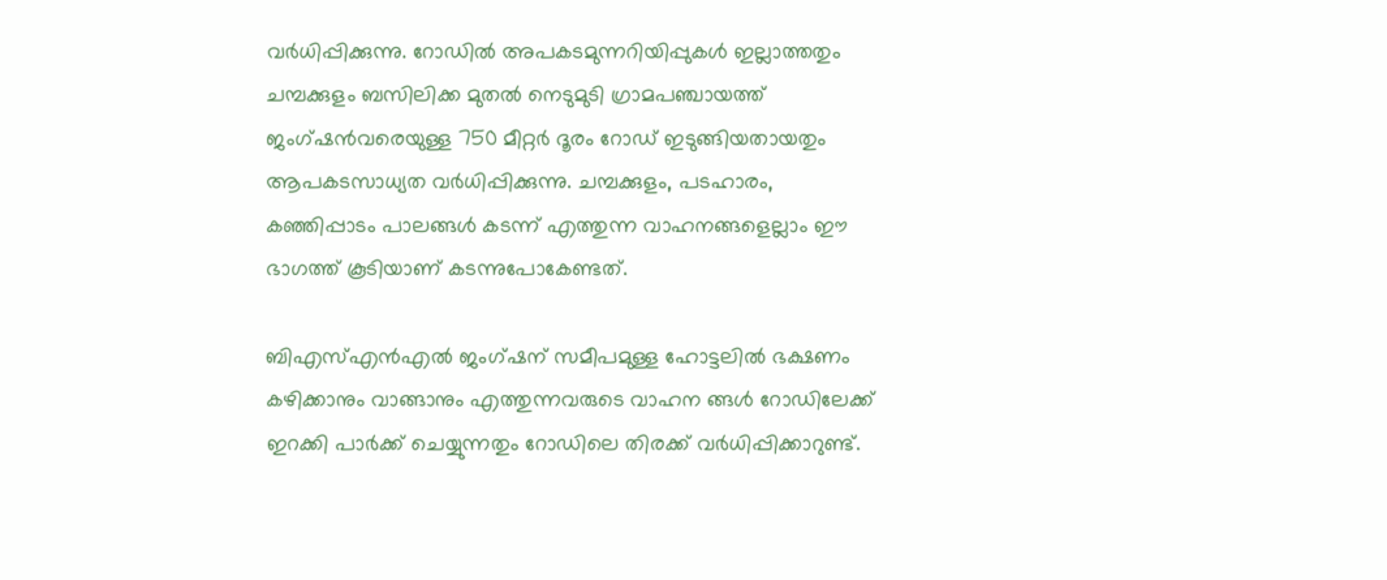വർധിപ്പിക്കുന്നു. റോഡിൽ അപകടമുന്നറിയിപ്പുകൾ ഇല്ലാത്തതും ചമ്പക്കുളം ബസിലിക്ക മുതൽ നെടുമുടി ഗ്രാമപഞ്ചായത്ത് ജംഗ്ഷൻവരെയുള്ള 750 മീറ്റർ ദൂരം റോഡ് ഇടുങ്ങിയതായതും ആപകടസാധ്യത വർധിപ്പിക്കുന്നു. ചമ്പക്കുളം, പടഹാരം, കഞ്ഞിപ്പാടം പാലങ്ങൾ കടന്ന് എത്തുന്ന വാഹനങ്ങളെല്ലാം ഈ ഭാഗത്ത് കൂടിയാണ് കടന്നുപോകേണ്ടത്.

ബിഎസ്എൻഎൽ ജംഗ്ഷന് സമീപമുള്ള ഹോട്ടലിൽ ഭക്ഷണം കഴിക്കാനും വാങ്ങാനും എത്തുന്നവരുടെ വാഹന ങ്ങൾ റോഡിലേക്ക് ഇറക്കി പാർക്ക് ചെയ്യുന്നതും റോഡിലെ തിരക്ക് വർധിപ്പിക്കാറുണ്ട്.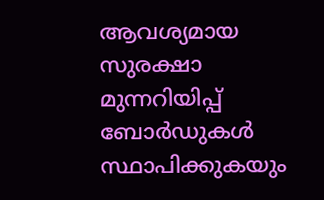ആവശ്യമായ സുരക്ഷാ മുന്നറിയിപ്പ് ബോർഡുകൾ സ്ഥാപിക്കുകയും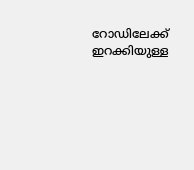റോഡിലേക്ക് ഇറക്കിയുള്ള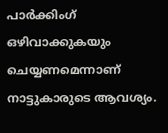പാർക്കിംഗ് ഒഴിവാക്കുകയും ചെയ്യണമെന്നാണ് നാട്ടുകാരുടെ ആവശ്യം.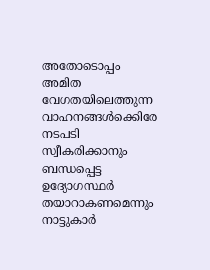അതോടൊപ്പം അമിത വേഗതയിലെത്തുന്ന വാഹനങ്ങൾക്കെിരേ നടപടി സ്വീകരിക്കാനും ബന്ധപ്പെട്ട ഉദ്യോഗസ്ഥർ തയാറാകണമെന്നും നാട്ടുകാർ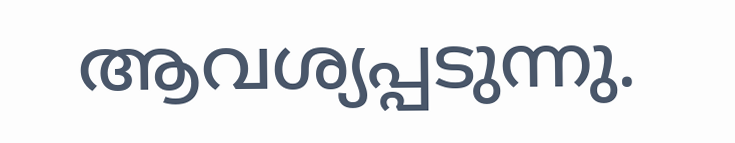ആവശ്യപ്പടുന്നു.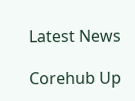Latest News

Corehub Up